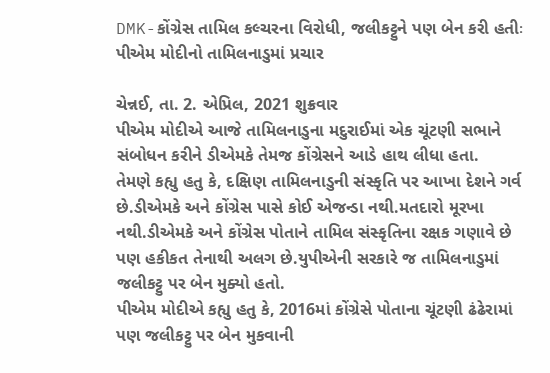DMK-કોંગ્રેસ તામિલ કલ્ચરના વિરોધી, જલીકટ્ટુને પણ બેન કરી હતીઃ પીએમ મોદીનો તામિલનાડુમાં પ્રચાર

ચેન્નઈ, તા. 2. એપ્રિલ, 2021 શુક્રવાર
પીએમ મોદીએ આજે તામિલનાડુના મદુરાઈમાં એક ચૂંટણી સભાને સંબોધન કરીને ડીએમકે તેમજ કોંગ્રેસને આડે હાથ લીધા હતા.
તેમણે કહ્યુ હતુ કે, દક્ષિણ તામિલનાડુની સંસ્કૃતિ પર આખા દેશને ગર્વ છે.ડીએમકે અને કોંગ્રેસ પાસે કોઈ એજન્ડા નથી.મતદારો મૂરખા નથી.ડીએમકે અને કોંગ્રેસ પોતાને તામિલ સંસ્કૃતિના રક્ષક ગણાવે છે પણ હકીકત તેનાથી અલગ છે.યુપીએની સરકારે જ તામિલનાડુમાં જલીકટ્ટુ પર બેન મુક્યો હતો.
પીએમ મોદીએ કહ્યુ હતુ કે, 2016માં કોંગ્રેસે પોતાના ચૂંટણી ઢંઢેરામાં પણ જલીકટ્ટુ પર બેન મુકવાની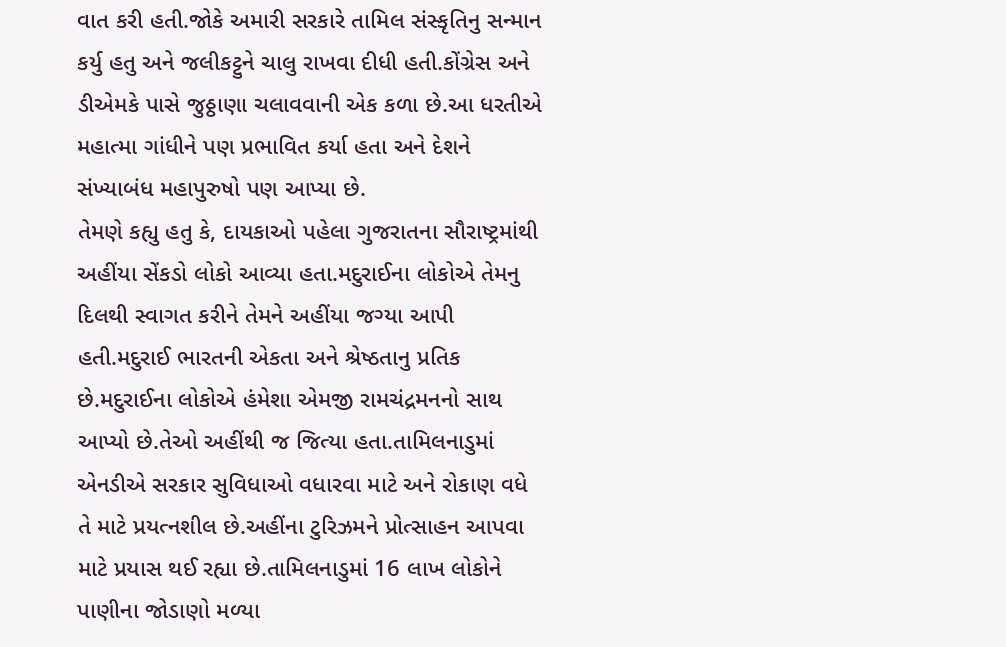વાત કરી હતી.જોકે અમારી સરકારે તામિલ સંસ્કૃતિનુ સન્માન કર્યુ હતુ અને જલીકટ્ટુને ચાલુ રાખવા દીધી હતી.કોંગ્રેસ અને ડીએમકે પાસે જુઠ્ઠાણા ચલાવવાની એક કળા છે.આ ધરતીએ મહાત્મા ગાંધીને પણ પ્રભાવિત કર્યા હતા અને દેશને સંખ્યાબંધ મહાપુરુષો પણ આપ્યા છે.
તેમણે કહ્યુ હતુ કે, દાયકાઓ પહેલા ગુજરાતના સૌરાષ્ટ્રમાંથી અહીંયા સેંકડો લોકો આવ્યા હતા.મદુરાઈના લોકોએ તેમનુ દિલથી સ્વાગત કરીને તેમને અહીંયા જગ્યા આપી હતી.મદુરાઈ ભારતની એકતા અને શ્રેષ્ઠતાનુ પ્રતિક છે.મદુરાઈના લોકોએ હંમેશા એમજી રામચંદ્રમનનો સાથ આપ્યો છે.તેઓ અહીંથી જ જિત્યા હતા.તામિલનાડુમાં એનડીએ સરકાર સુવિધાઓ વધારવા માટે અને રોકાણ વધે તે માટે પ્રયત્નશીલ છે.અહીંના ટુરિઝમને પ્રોત્સાહન આપવા માટે પ્રયાસ થઈ રહ્યા છે.તામિલનાડુમાં 16 લાખ લોકોને પાણીના જોડાણો મળ્યા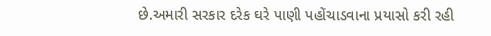છે.અમારી સરકાર દરેક ઘરે પાણી પહોંચાડવાના પ્રયાસો કરી રહી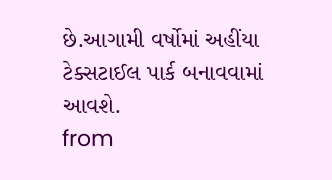છે.આગામી વર્ષોમાં અહીંયા ટેક્સટાઈલ પાર્ક બનાવવામાં આવશે.
from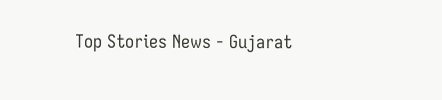Top Stories News - Gujarat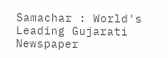Samachar : World's Leading Gujarati Newspaper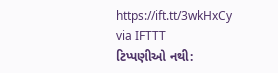https://ift.tt/3wkHxCy
via IFTTT
ટિપ્પણીઓ નથી: